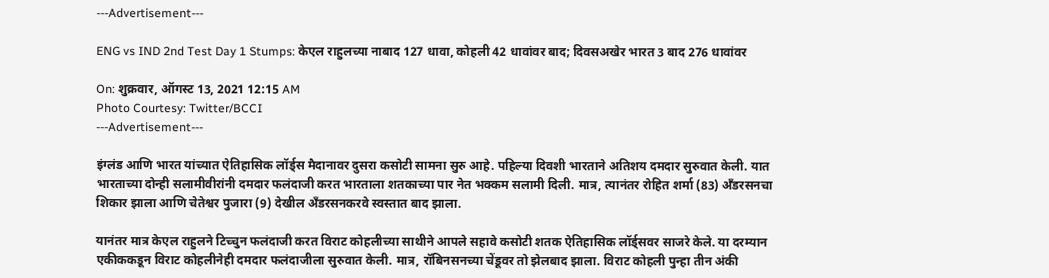---Advertisement---

ENG vs IND 2nd Test Day 1 Stumps: केएल राहुलच्या नाबाद 127 धावा, कोहली 42 धावांवर बाद; दिवसअखेर भारत 3 बाद 276 धावांवर

On: शुक्रवार, ऑगस्ट 13, 2021 12:15 AM
Photo Courtesy: Twitter/BCCI
---Advertisement---

इंग्लंड आणि भारत यांच्यात ऐतिहासिक लॉर्ड्स मैदानावर दुसरा कसोटी सामना सुरु आहे. पहिल्या दिवशी भारताने अतिशय दमदार सुरुवात केली. यात भारताच्या दोन्ही सलामीवीरांनी दमदार फलंदाजी करत भारताला शतकाच्या पार नेत भक्कम सलामी दिली. मात्र, त्यानंतर रोहित शर्मा (83) अँडरसनचा शिकार झाला आणि चेतेश्वर पुजारा (9) देखील अँडरसनकरवे स्वस्तात बाद झाला.

यानंतर मात्र केएल राहुलने टिच्चुन फलंदाजी करत विराट कोहलीच्या साथीने आपले सहावे कसोटी शतक ऐतिहासिक लॉर्ड्सवर साजरे केले. या दरम्यान एकीककडून विराट कोहलीनेही दमदार फलंदाजीला सुरुवात केली. मात्र, रॉबिनसनच्या चेंडूवर तो झेलबाद झाला. विराट कोहली पुन्हा तीन अंकी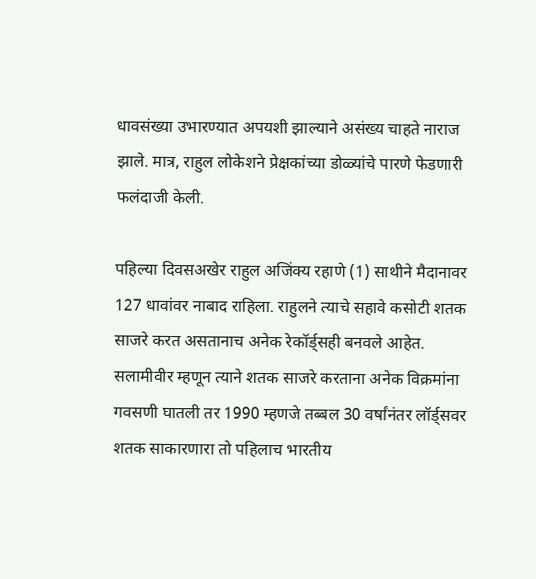धावसंख्या उभारण्यात अपयशी झाल्याने असंख्य चाहते नाराज झाले. मात्र, राहुल लोकेशने प्रेक्षकांच्या डोळ्यांचे पारणे फेडणारी फलंदाजी केली.

पहिल्या दिवसअखेर राहुल अजिंक्य रहाणे (1) साथीने मैदानावर 127 धावांवर नाबाद राहिला. राहुलने त्याचे सहावे कसोटी शतक साजरे करत असतानाच अनेक रेकॉर्ड्सही बनवले आहेत. सलामीवीर म्हणून त्याने शतक साजरे करताना अनेक विक्रमांना गवसणी घातली तर 1990 म्हणजे तब्बल 30 वर्षांनंतर लॉर्ड्सवर शतक साकारणारा तो पहिलाच भारतीय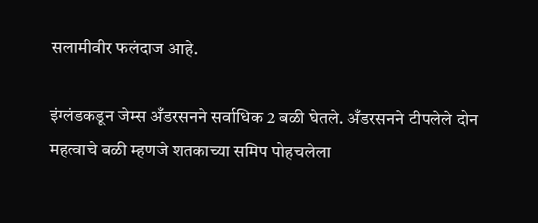सलामीवीर फलंदाज आहे.

इंग्लंडकडून जेम्स अँडरसनने सर्वाधिक 2 बळी घेतले. अँडरसनने टीपलेले दोन महत्वाचे बळी म्हणजे शतकाच्या समिप पोहचलेला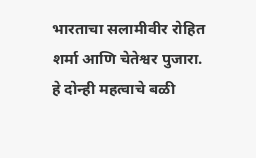भारताचा सलामीवीर रोहित शर्मा आणि चेतेश्वर पुजारा. हे दोन्ही महत्वाचे बळी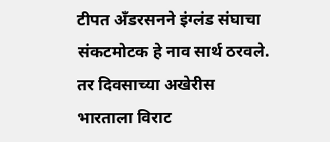टीपत अँडरसनने इंग्लंड संघाचा संकटमोटक हे नाव सार्थ ठरवले. तर दिवसाच्या अखेरीस भारताला विराट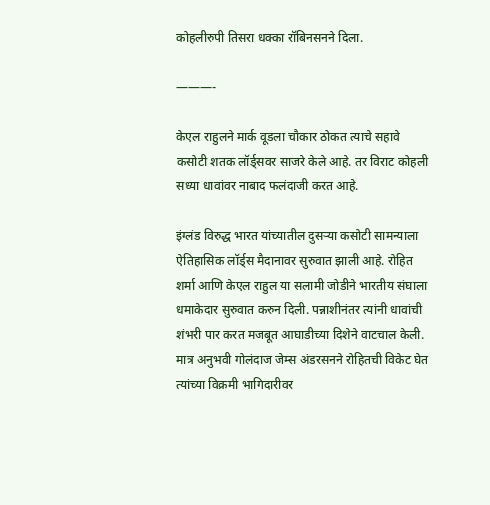कोहलीरुपी तिसरा धक्का रॉबिनसनने दिला.

———-

केएल राहुलने मार्क वूडला चौकार ठोकत त्याचे सहावे कसोटी शतक लॉर्ड्सवर साजरे केले आहे. तर विराट कोहली सध्या धावांवर नाबाद फलंदाजी करत आहे.

इंग्लंड विरुद्ध भारत यांच्यातील दुसऱ्या कसोटी सामन्याला ऐतिहासिक लॉर्ड्स मैदानावर सुरुवात झाली आहे. रोहित शर्मा आणि केएल राहुल या सलामी जोडीने भारतीय संघाला धमाकेदार सुरुवात करुन दिली. पन्नाशीनंतर त्यांनी धावांची शंभरी पार करत मजबूत आघाडीच्या दिशेने वाटचाल केली. मात्र अनुभवी गोलंदाज जेम्स अंडरसनने रोहितची विकेट घेत त्यांच्या विक्रमी भागिदारीवर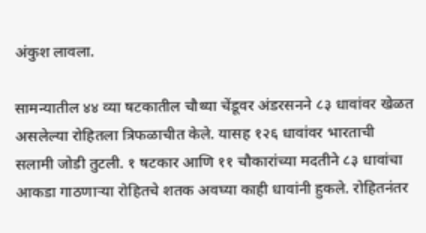अंकुश लावला.

सामन्यातील ४४ व्या षटकातील चौथ्या चेंडूवर अंडरसनने ८३ धावांवर खेळत असलेल्या रोहितला त्रिफळाचीत केले. यासह १२६ धावांवर भारताची सलामी जोडी तुटली. १ षटकार आणि ११ चौकारांच्या मदतीने ८३ धावांचा आकडा गाठणाऱ्या रोहितचे शतक अवघ्या काही धावांनी हुकले. रोहितनंतर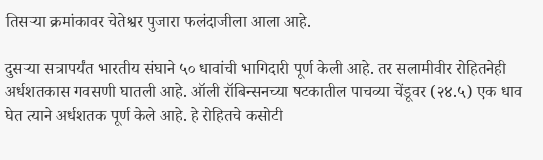तिसऱ्या क्रमांकावर चेतेश्वर पुजारा फलंदाजीला आला आहे.

दुसऱ्या सत्रापर्यंत भारतीय संघाने ५० धावांची भागिदारी पूर्ण केली आहे. तर सलामीवीर रोहितनेही अर्धशतकास गवसणी घातली आहे. ऑली रॉबिन्सनच्या षटकातील पाचव्या चेंडूवर (२४.५) एक धाव घेत त्याने अर्धशतक पूर्ण केले आहे. हे रोहितचे कसोटी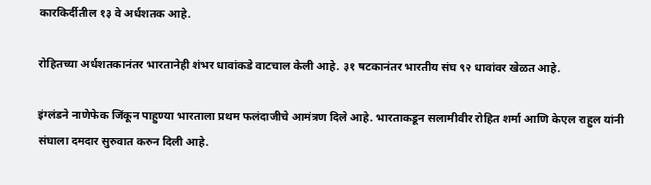कारकिर्दीतील १३ वे अर्धशतक आहे.

रोहितच्या अर्धशतकानंतर भारतानेही शंभर धावांकडे वाटचाल केली आहे. ३१ षटकानंतर भारतीय संघ ९२ धावांवर खेळत आहे.

इंग्लंडने नाणेफेक जिंकून पाहुण्या भारताला प्रथम फलंदाजीचे आमंत्रण दिले आहे. भारताकडून सलामीवीर रोहित शर्मा आणि केएल राहुल यांनी संघाला दमदार सुरुवात करुन दिली आहे.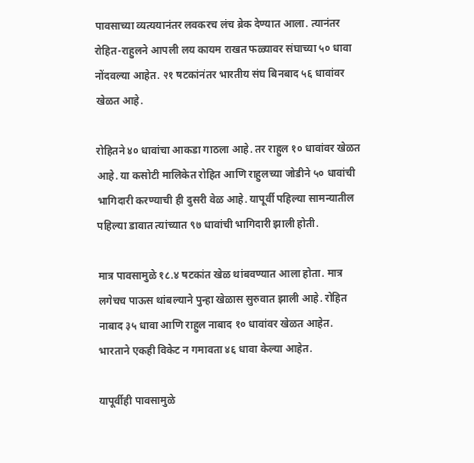पावसाच्या व्यत्ययानंतर लवकरच लंच ब्रेक देण्यात आला. त्यानंतर रोहित-राहुलने आपली लय कायम राखत फळ्यावर संघाच्या ५० धावा नोंदवल्या आहेत. २१ षटकांनंतर भारतीय संघ बिनबाद ५६ धावांवर खेळत आहे.

रोहितने ४० धावांचा आकडा गाठला आहे. तर राहुल १० धावांवर खेळत आहे. या कसोटी मालिकेत रोहित आणि राहुलच्या जोडीने ५० धावांची भागिदारी करण्याची ही दुसरी वेळ आहे. यापूर्वी पहिल्या सामन्यातील पहिल्या डावात त्यांच्यात ९७ धावांची भागिदारी झाली होती.

मात्र पावसामुळे १८.४ षटकांत खेळ थांबवण्यात आला होता. मात्र लगेचच पाऊस थांबल्याने पुन्हा खेळास सुरुवात झाली आहे. रोहित नाबाद ३५ धावा आणि राहुल नाबाद १० धावांवर खेळत आहेत. भारताने एकही विकेट न गमावता ४६ धावा केल्या आहेत.

यापूर्वीही पावसामुळे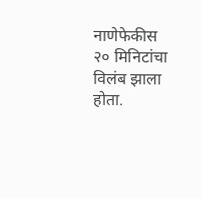नाणेफेकीस २० मिनिटांचा विलंब झाला होता.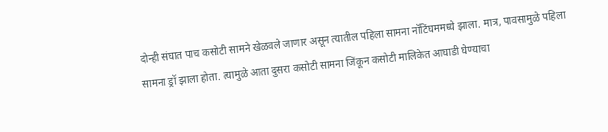दोन्ही संघात पाच कसोटी सामने खेळवले जाणार असून त्यातील पहिला सामना नॉटिंघममध्ये झाला. मात्र, पावसामुळे पहिला सामना ड्रॉ झाला होता. त्यामुळे आता दुसरा कसोटी सामना जिंकून कसोटी मालिकेत आघाडी घेण्याचा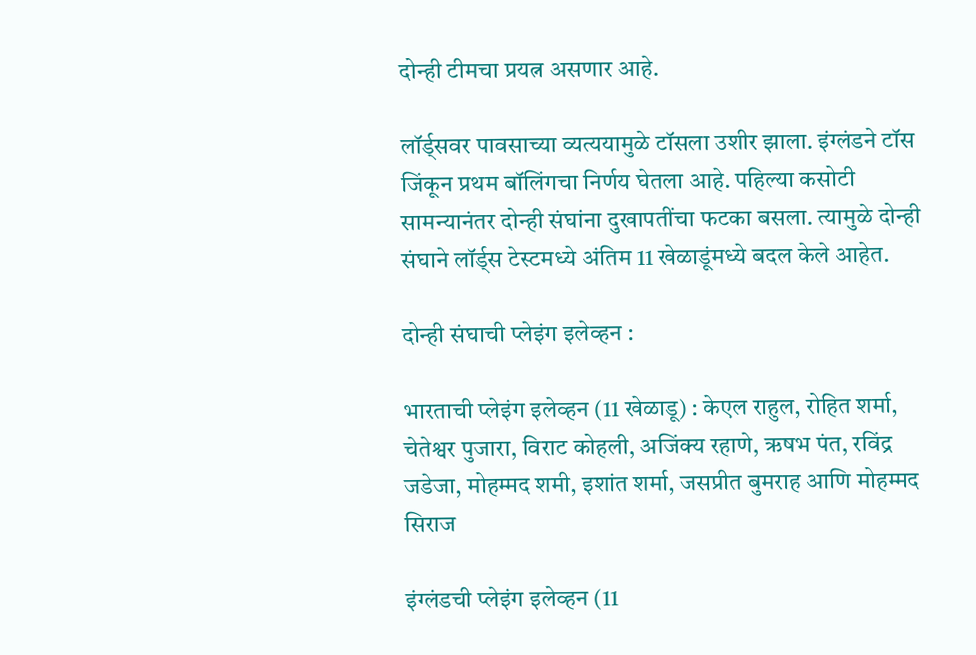दोन्ही टीमचा प्रयत्न असणार आहे.

लॉर्ड्सवर पावसाच्या व्यत्ययामुळे टॉसला उशीर झाला. इंग्लंडने टॉस जिंकून प्रथम बॉलिंगचा निर्णय घेतला आहे. पहिल्या कसोटी सामन्यानंतर दोन्ही संघांना दुखापतींचा फटका बसला. त्यामुळे दोन्ही संघाने लॉर्ड्स टेस्टमध्ये अंतिम 11 खेळाडूंमध्ये बदल केले आहेत.

दोन्ही संघाची प्लेइंग इलेव्हन :

भारताची प्लेइंग इलेव्हन (11 खेळाडू) : केएल राहुल, रोहित शर्मा, चेतेश्वर पुजारा, विराट कोहली, अजिंक्य रहाणे, ऋषभ पंत, रविंद्र जडेजा, मोहम्मद शमी, इशांत शर्मा, जसप्रीत बुमराह आणि मोहम्मद सिराज

इंग्लंडची प्लेइंग इलेव्हन (11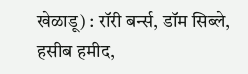खेळाडू) : रॉरी बर्न्स, डॉम सिब्ले, हसीब हमीद,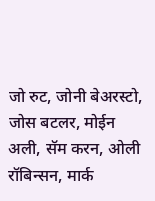जो रुट, जोनी बेअरस्टो, जोस बटलर, मोईन अली, सॅम करन, ओली रॉबिन्सन, मार्क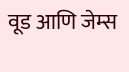वूड आणि जेम्स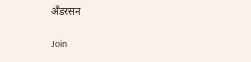अँडरसन

Join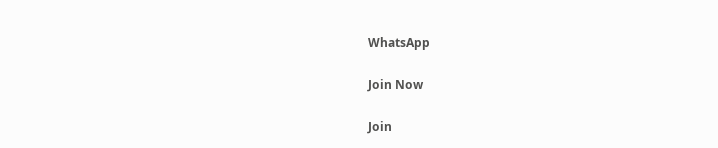WhatsApp

Join Now

Join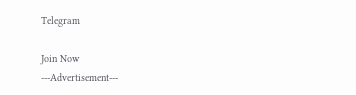Telegram

Join Now
---Advertisement---